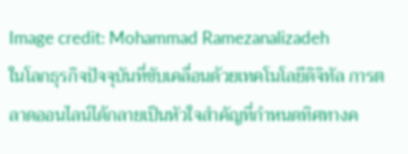Image credit: Mohammad Ramezanalizadeh
ในโลกธุรกิจปัจจุบันที่ขับเคลื่อนด้วยเทคโนโลยีดิจิทัล การตลาดออนไลน์ได้กลายเป็นหัวใจสำคัญที่กำหนดทิศทางค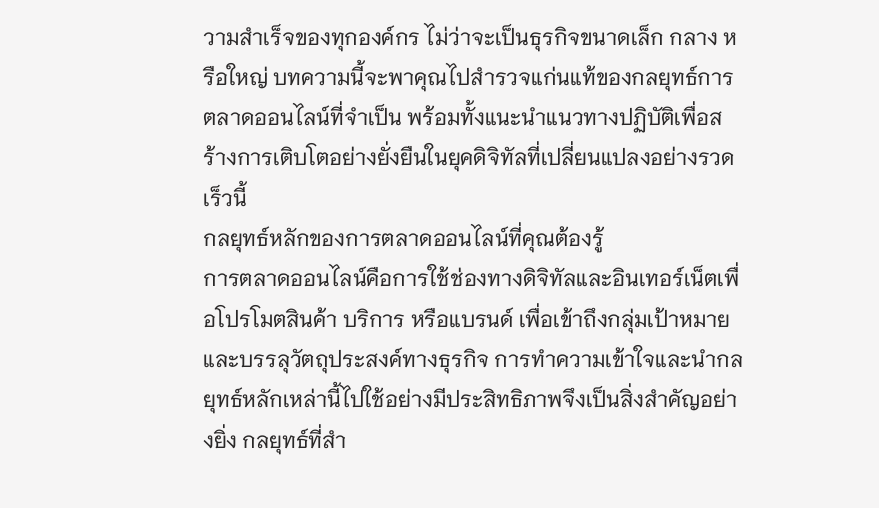วามสำเร็จของทุกองค์กร ไม่ว่าจะเป็นธุรกิจขนาดเล็ก กลาง หรือใหญ่ บทความนี้จะพาคุณไปสำรวจแก่นแท้ของกลยุทธ์การตลาดออนไลน์ที่จำเป็น พร้อมทั้งแนะนำแนวทางปฏิบัติเพื่อสร้างการเติบโตอย่างยั่งยืนในยุคดิจิทัลที่เปลี่ยนแปลงอย่างรวดเร็วนี้
กลยุทธ์หลักของการตลาดออนไลน์ที่คุณต้องรู้
การตลาดออนไลน์คือการใช้ช่องทางดิจิทัลและอินเทอร์เน็ตเพื่อโปรโมตสินค้า บริการ หรือแบรนด์ เพื่อเข้าถึงกลุ่มเป้าหมายและบรรลุวัตถุประสงค์ทางธุรกิจ การทำความเข้าใจและนำกลยุทธ์หลักเหล่านี้ไปใช้อย่างมีประสิทธิภาพจึงเป็นสิ่งสำคัญอย่างยิ่ง กลยุทธ์ที่สำ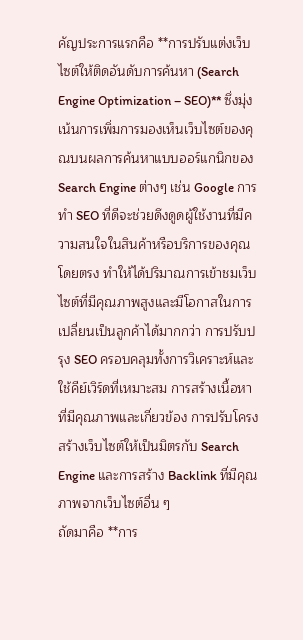คัญประการแรกคือ **การปรับแต่งเว็บไซต์ให้ติดอันดับการค้นหา (Search Engine Optimization – SEO)** ซึ่งมุ่งเน้นการเพิ่มการมองเห็นเว็บไซต์ของคุณบนผลการค้นหาแบบออร์แกนิกของ Search Engine ต่างๆ เช่น Google การทำ SEO ที่ดีจะช่วยดึงดูดผู้ใช้งานที่มีความสนใจในสินค้าหรือบริการของคุณโดยตรง ทำให้ได้ปริมาณการเข้าชมเว็บไซต์ที่มีคุณภาพสูงและมีโอกาสในการเปลี่ยนเป็นลูกค้าได้มากกว่า การปรับปรุง SEO ครอบคลุมทั้งการวิเคราะห์และใช้คีย์เวิร์ดที่เหมาะสม การสร้างเนื้อหาที่มีคุณภาพและเกี่ยวข้อง การปรับโครงสร้างเว็บไซต์ให้เป็นมิตรกับ Search Engine และการสร้าง Backlink ที่มีคุณภาพจากเว็บไซต์อื่น ๆ
ถัดมาคือ **การ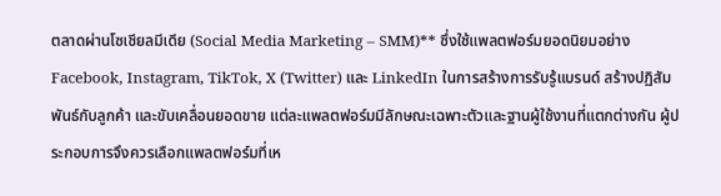ตลาดผ่านโซเชียลมีเดีย (Social Media Marketing – SMM)** ซึ่งใช้แพลตฟอร์มยอดนิยมอย่าง Facebook, Instagram, TikTok, X (Twitter) และ LinkedIn ในการสร้างการรับรู้แบรนด์ สร้างปฏิสัมพันธ์กับลูกค้า และขับเคลื่อนยอดขาย แต่ละแพลตฟอร์มมีลักษณะเฉพาะตัวและฐานผู้ใช้งานที่แตกต่างกัน ผู้ประกอบการจึงควรเลือกแพลตฟอร์มที่เห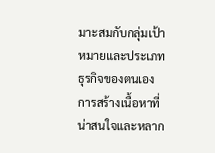มาะสมกับกลุ่มเป้าหมายและประเภทธุรกิจของตนเอง การสร้างเนื้อหาที่น่าสนใจและหลาก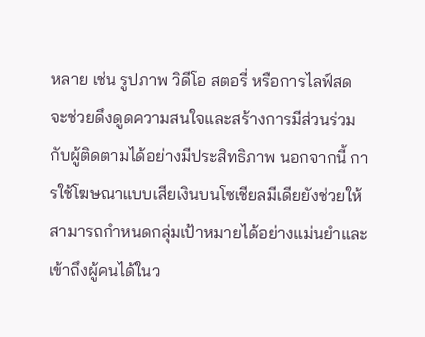หลาย เช่น รูปภาพ วิดีโอ สตอรี่ หรือการไลฟ์สด จะช่วยดึงดูดความสนใจและสร้างการมีส่วนร่วมกับผู้ติดตามได้อย่างมีประสิทธิภาพ นอกจากนี้ การใช้โฆษณาแบบเสียเงินบนโซเชียลมีเดียยังช่วยให้สามารถกำหนดกลุ่มเป้าหมายได้อย่างแม่นยำและเข้าถึงผู้คนได้ในว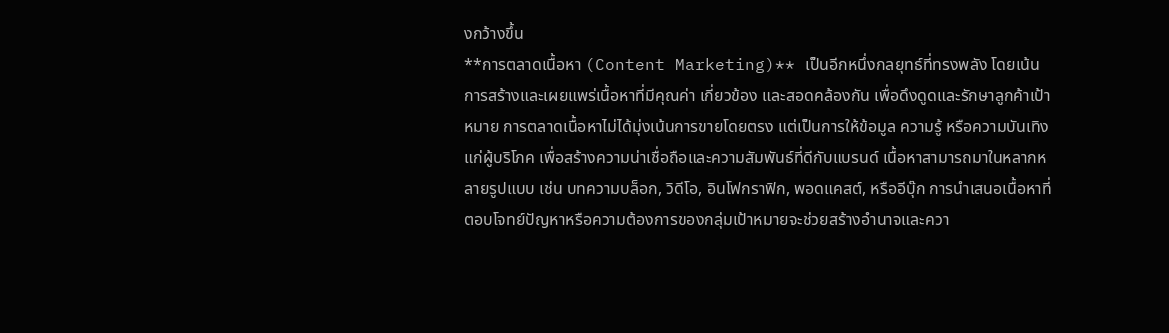งกว้างขึ้น
**การตลาดเนื้อหา (Content Marketing)** เป็นอีกหนึ่งกลยุทธ์ที่ทรงพลัง โดยเน้นการสร้างและเผยแพร่เนื้อหาที่มีคุณค่า เกี่ยวข้อง และสอดคล้องกัน เพื่อดึงดูดและรักษาลูกค้าเป้าหมาย การตลาดเนื้อหาไม่ได้มุ่งเน้นการขายโดยตรง แต่เป็นการให้ข้อมูล ความรู้ หรือความบันเทิงแก่ผู้บริโภค เพื่อสร้างความน่าเชื่อถือและความสัมพันธ์ที่ดีกับแบรนด์ เนื้อหาสามารถมาในหลากหลายรูปแบบ เช่น บทความบล็อก, วิดีโอ, อินโฟกราฟิก, พอดแคสต์, หรืออีบุ๊ก การนำเสนอเนื้อหาที่ตอบโจทย์ปัญหาหรือความต้องการของกลุ่มเป้าหมายจะช่วยสร้างอำนาจและควา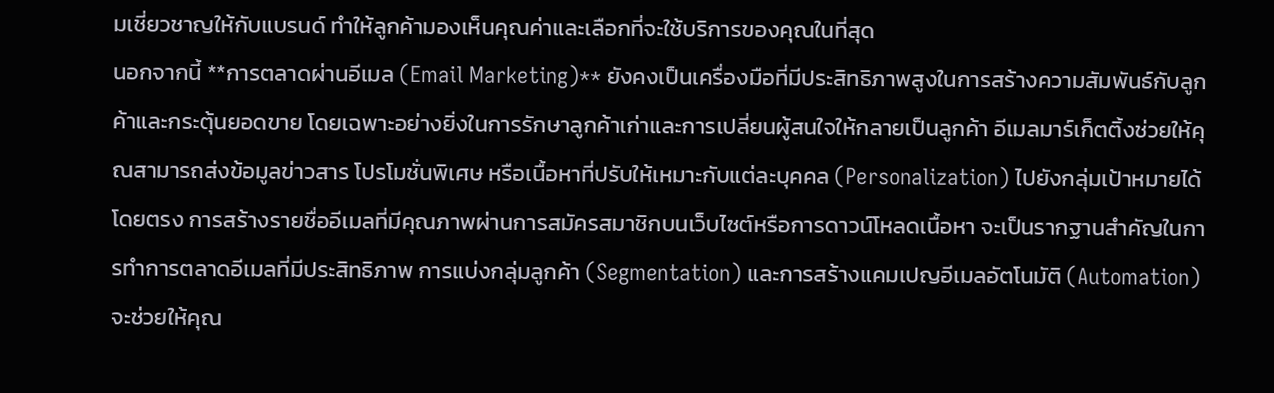มเชี่ยวชาญให้กับแบรนด์ ทำให้ลูกค้ามองเห็นคุณค่าและเลือกที่จะใช้บริการของคุณในที่สุด
นอกจากนี้ **การตลาดผ่านอีเมล (Email Marketing)** ยังคงเป็นเครื่องมือที่มีประสิทธิภาพสูงในการสร้างความสัมพันธ์กับลูกค้าและกระตุ้นยอดขาย โดยเฉพาะอย่างยิ่งในการรักษาลูกค้าเก่าและการเปลี่ยนผู้สนใจให้กลายเป็นลูกค้า อีเมลมาร์เก็ตติ้งช่วยให้คุณสามารถส่งข้อมูลข่าวสาร โปรโมชั่นพิเศษ หรือเนื้อหาที่ปรับให้เหมาะกับแต่ละบุคคล (Personalization) ไปยังกลุ่มเป้าหมายได้โดยตรง การสร้างรายชื่ออีเมลที่มีคุณภาพผ่านการสมัครสมาชิกบนเว็บไซต์หรือการดาวน์โหลดเนื้อหา จะเป็นรากฐานสำคัญในการทำการตลาดอีเมลที่มีประสิทธิภาพ การแบ่งกลุ่มลูกค้า (Segmentation) และการสร้างแคมเปญอีเมลอัตโนมัติ (Automation) จะช่วยให้คุณ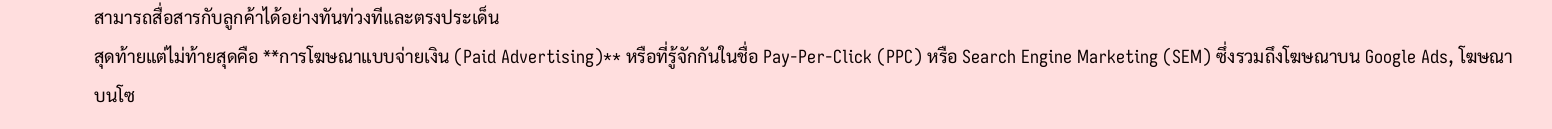สามารถสื่อสารกับลูกค้าได้อย่างทันท่วงทีและตรงประเด็น
สุดท้ายแต่ไม่ท้ายสุดคือ **การโฆษณาแบบจ่ายเงิน (Paid Advertising)** หรือที่รู้จักกันในชื่อ Pay-Per-Click (PPC) หรือ Search Engine Marketing (SEM) ซึ่งรวมถึงโฆษณาบน Google Ads, โฆษณาบนโซ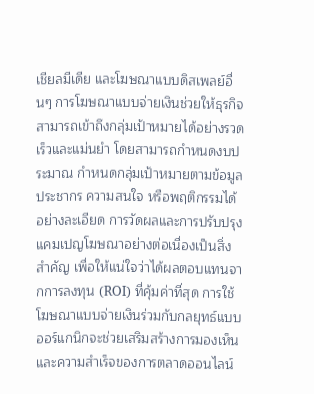เชียลมีเดีย และโฆษณาแบบดิสเพลย์อื่นๆ การโฆษณาแบบจ่ายเงินช่วยให้ธุรกิจสามารถเข้าถึงกลุ่มเป้าหมายได้อย่างรวดเร็วและแม่นยำ โดยสามารถกำหนดงบประมาณ กำหนดกลุ่มเป้าหมายตามข้อมูลประชากร ความสนใจ หรือพฤติกรรมได้อย่างละเอียด การวัดผลและการปรับปรุงแคมเปญโฆษณาอย่างต่อเนื่องเป็นสิ่งสำคัญ เพื่อให้แน่ใจว่าได้ผลตอบแทนจากการลงทุน (ROI) ที่คุ้มค่าที่สุด การใช้โฆษณาแบบจ่ายเงินร่วมกับกลยุทธ์แบบออร์แกนิกจะช่วยเสริมสร้างการมองเห็นและความสำเร็จของการตลาดออนไลน์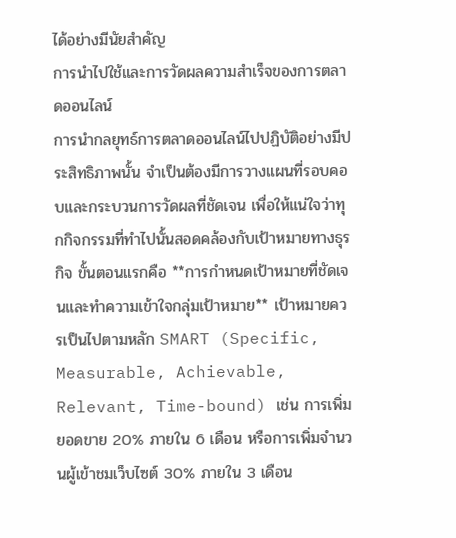ได้อย่างมีนัยสำคัญ
การนำไปใช้และการวัดผลความสำเร็จของการตลาดออนไลน์
การนำกลยุทธ์การตลาดออนไลน์ไปปฏิบัติอย่างมีประสิทธิภาพนั้น จำเป็นต้องมีการวางแผนที่รอบคอบและกระบวนการวัดผลที่ชัดเจน เพื่อให้แน่ใจว่าทุกกิจกรรมที่ทำไปนั้นสอดคล้องกับเป้าหมายทางธุรกิจ ขั้นตอนแรกคือ **การกำหนดเป้าหมายที่ชัดเจนและทำความเข้าใจกลุ่มเป้าหมาย** เป้าหมายควรเป็นไปตามหลัก SMART (Specific, Measurable, Achievable, Relevant, Time-bound) เช่น การเพิ่มยอดขาย 20% ภายใน 6 เดือน หรือการเพิ่มจำนวนผู้เข้าชมเว็บไซต์ 30% ภายใน 3 เดือน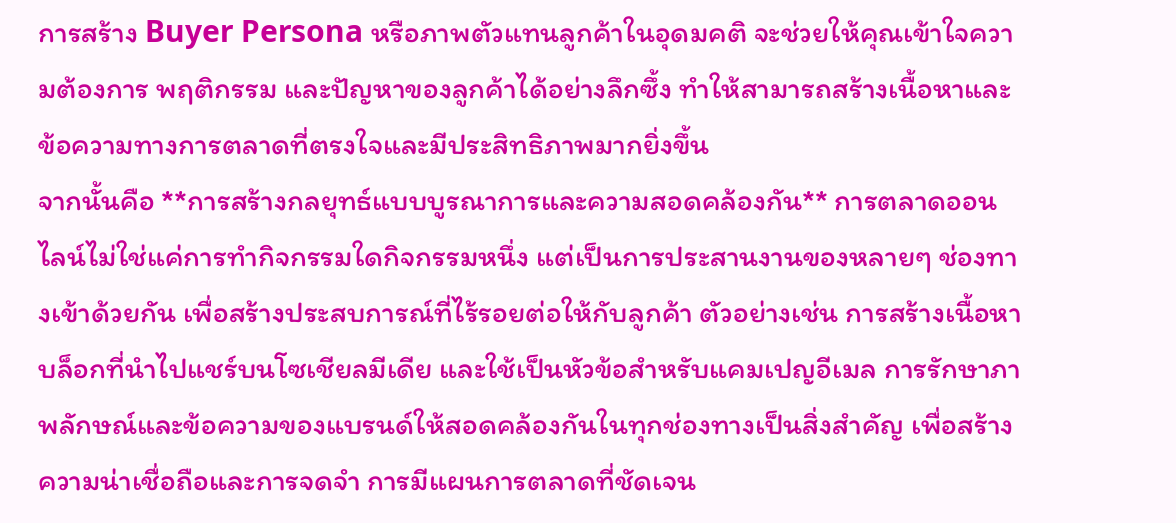การสร้าง Buyer Persona หรือภาพตัวแทนลูกค้าในอุดมคติ จะช่วยให้คุณเข้าใจความต้องการ พฤติกรรม และปัญหาของลูกค้าได้อย่างลึกซึ้ง ทำให้สามารถสร้างเนื้อหาและข้อความทางการตลาดที่ตรงใจและมีประสิทธิภาพมากยิ่งขึ้น
จากนั้นคือ **การสร้างกลยุทธ์แบบบูรณาการและความสอดคล้องกัน** การตลาดออนไลน์ไม่ใช่แค่การทำกิจกรรมใดกิจกรรมหนึ่ง แต่เป็นการประสานงานของหลายๆ ช่องทางเข้าด้วยกัน เพื่อสร้างประสบการณ์ที่ไร้รอยต่อให้กับลูกค้า ตัวอย่างเช่น การสร้างเนื้อหาบล็อกที่นำไปแชร์บนโซเชียลมีเดีย และใช้เป็นหัวข้อสำหรับแคมเปญอีเมล การรักษาภาพลักษณ์และข้อความของแบรนด์ให้สอดคล้องกันในทุกช่องทางเป็นสิ่งสำคัญ เพื่อสร้างความน่าเชื่อถือและการจดจำ การมีแผนการตลาดที่ชัดเจน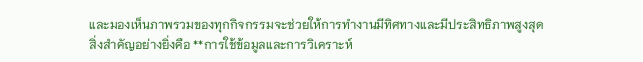และมองเห็นภาพรวมของทุกกิจกรรมจะช่วยให้การทำงานมีทิศทางและมีประสิทธิภาพสูงสุด
สิ่งสำคัญอย่างยิ่งคือ **การใช้ข้อมูลและการวิเคราะห์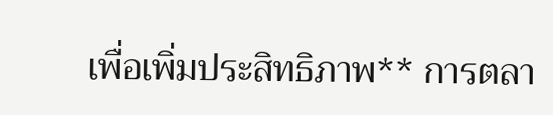เพื่อเพิ่มประสิทธิภาพ** การตลา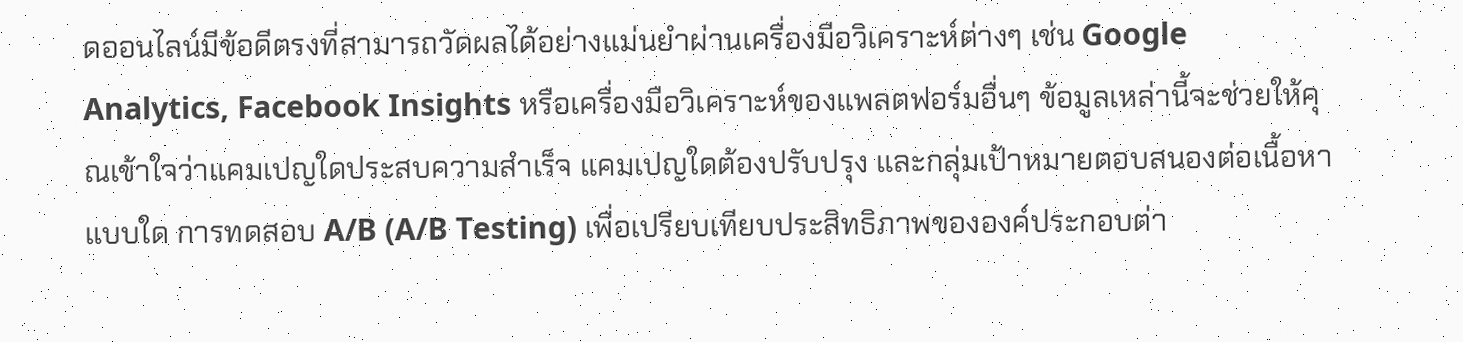ดออนไลน์มีข้อดีตรงที่สามารถวัดผลได้อย่างแม่นยำผ่านเครื่องมือวิเคราะห์ต่างๆ เช่น Google Analytics, Facebook Insights หรือเครื่องมือวิเคราะห์ของแพลตฟอร์มอื่นๆ ข้อมูลเหล่านี้จะช่วยให้คุณเข้าใจว่าแคมเปญใดประสบความสำเร็จ แคมเปญใดต้องปรับปรุง และกลุ่มเป้าหมายตอบสนองต่อเนื้อหาแบบใด การทดสอบ A/B (A/B Testing) เพื่อเปรียบเทียบประสิทธิภาพขององค์ประกอบต่า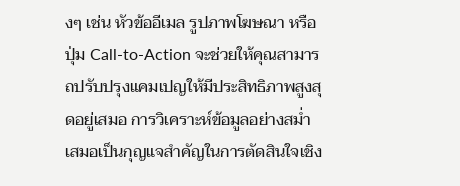งๆ เช่น หัวข้ออีเมล รูปภาพโฆษณา หรือปุ่ม Call-to-Action จะช่วยให้คุณสามารถปรับปรุงแคมเปญให้มีประสิทธิภาพสูงสุดอยู่เสมอ การวิเคราะห์ข้อมูลอย่างสม่ำเสมอเป็นกุญแจสำคัญในการตัดสินใจเชิง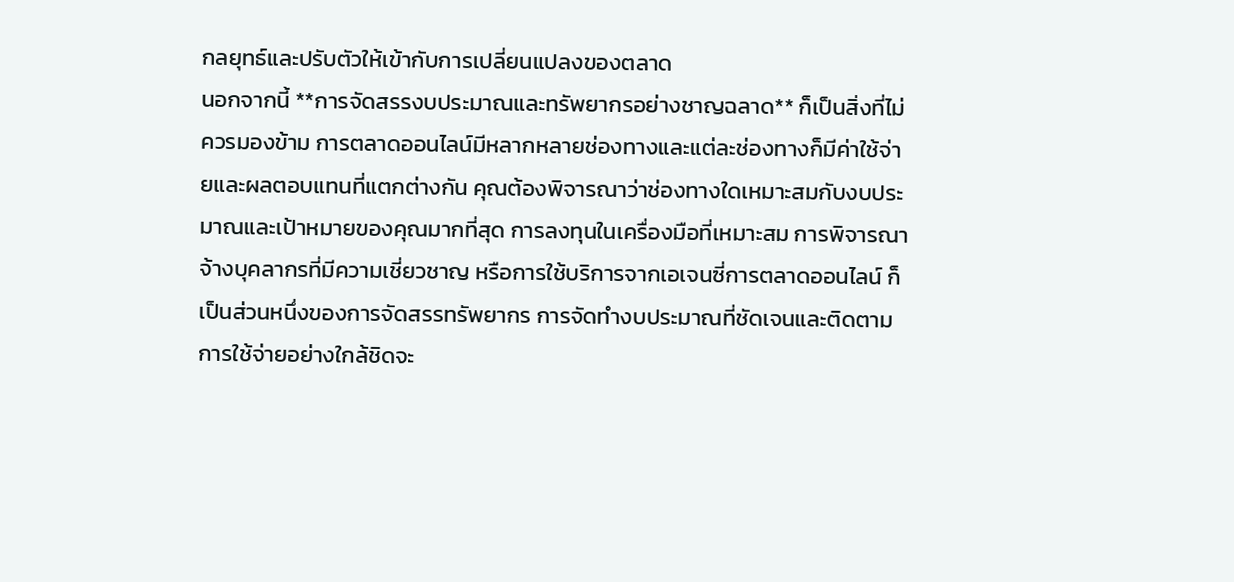กลยุทธ์และปรับตัวให้เข้ากับการเปลี่ยนแปลงของตลาด
นอกจากนี้ **การจัดสรรงบประมาณและทรัพยากรอย่างชาญฉลาด** ก็เป็นสิ่งที่ไม่ควรมองข้าม การตลาดออนไลน์มีหลากหลายช่องทางและแต่ละช่องทางก็มีค่าใช้จ่ายและผลตอบแทนที่แตกต่างกัน คุณต้องพิจารณาว่าช่องทางใดเหมาะสมกับงบประมาณและเป้าหมายของคุณมากที่สุด การลงทุนในเครื่องมือที่เหมาะสม การพิจารณาจ้างบุคลากรที่มีความเชี่ยวชาญ หรือการใช้บริการจากเอเจนซี่การตลาดออนไลน์ ก็เป็นส่วนหนึ่งของการจัดสรรทรัพยากร การจัดทำงบประมาณที่ชัดเจนและติดตามการใช้จ่ายอย่างใกล้ชิดจะ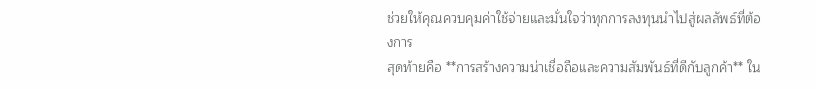ช่วยให้คุณควบคุมค่าใช้จ่ายและมั่นใจว่าทุกการลงทุนนำไปสู่ผลลัพธ์ที่ต้องการ
สุดท้ายคือ **การสร้างความน่าเชื่อถือและความสัมพันธ์ที่ดีกับลูกค้า** ใน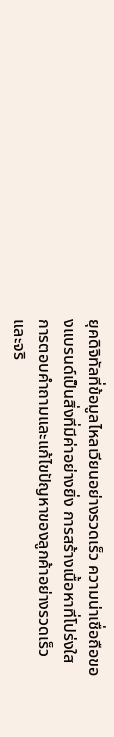ยุคดิจิทัลที่ข้อมูลไหลเวียนอย่างรวดเร็ว ความน่าเชื่อถือของแบรนด์เป็นสิ่งที่มีค่าอย่างยิ่ง การสร้างเนื้อหาที่โปร่งใส การตอบคำถามและแก้ไขปัญหาของลูกค้าอย่างรวดเร็วและจริ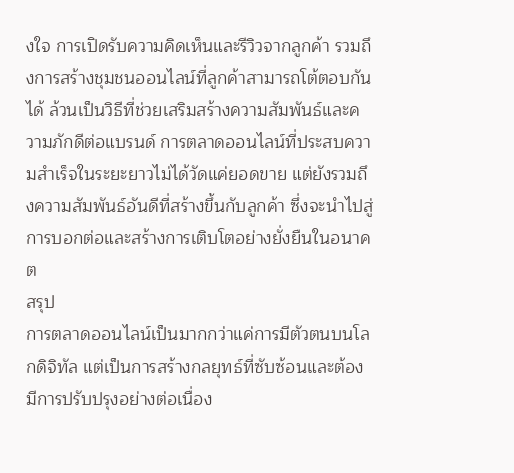งใจ การเปิดรับความคิดเห็นและรีวิวจากลูกค้า รวมถึงการสร้างชุมชนออนไลน์ที่ลูกค้าสามารถโต้ตอบกันได้ ล้วนเป็นวิธีที่ช่วยเสริมสร้างความสัมพันธ์และความภักดีต่อแบรนด์ การตลาดออนไลน์ที่ประสบความสำเร็จในระยะยาวไม่ได้วัดแค่ยอดขาย แต่ยังรวมถึงความสัมพันธ์อันดีที่สร้างขึ้นกับลูกค้า ซึ่งจะนำไปสู่การบอกต่อและสร้างการเติบโตอย่างยั่งยืนในอนาคต
สรุป
การตลาดออนไลน์เป็นมากกว่าแค่การมีตัวตนบนโลกดิจิทัล แต่เป็นการสร้างกลยุทธ์ที่ซับซ้อนและต้องมีการปรับปรุงอย่างต่อเนื่อง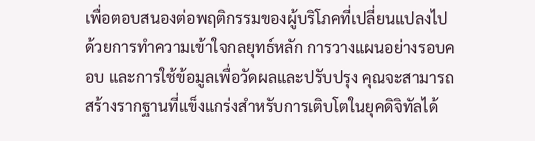เพื่อตอบสนองต่อพฤติกรรมของผู้บริโภคที่เปลี่ยนแปลงไป ด้วยการทำความเข้าใจกลยุทธ์หลัก การวางแผนอย่างรอบคอบ และการใช้ข้อมูลเพื่อวัดผลและปรับปรุง คุณจะสามารถสร้างรากฐานที่แข็งแกร่งสำหรับการเติบโตในยุคดิจิทัลได้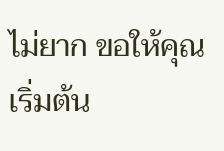ไม่ยาก ขอให้คุณเริ่มต้น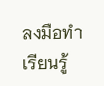ลงมือทำ เรียนรู้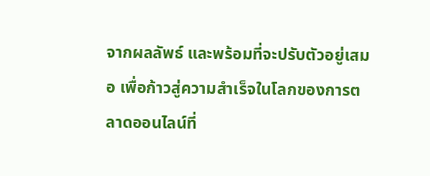จากผลลัพธ์ และพร้อมที่จะปรับตัวอยู่เสมอ เพื่อก้าวสู่ความสำเร็จในโลกของการตลาดออนไลน์ที่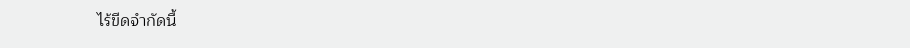ไร้ขีดจำกัดนี้